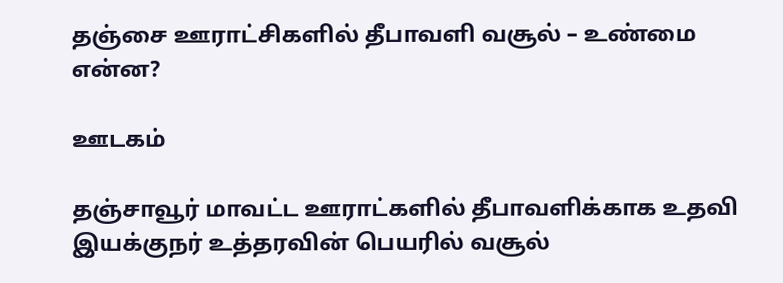தஞ்சை ஊராட்சிகளில் தீபாவளி வசூல் – உண்மை என்ன?

ஊடகம்

தஞ்சாவூர் மாவட்ட ஊராட்களில் தீபாவளிக்காக உதவி இயக்குநர் உத்தரவின் பெயரில் வசூல்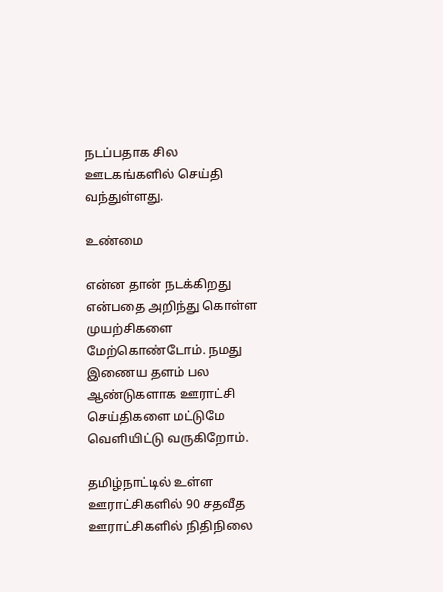நடப்பதாக சில ஊடகங்களில் செய்தி வந்துள்ளது.

உண்மை

என்ன தான் நடக்கிறது என்பதை அறிந்து கொள்ள முயற்சிகளை மேற்கொண்டோம். நமது இணைய தளம் பல ஆண்டுகளாக ஊராட்சி செய்திகளை மட்டுமே வெளியிட்டு வருகிறோம்.

தமிழ்நாட்டில் உள்ள ஊராட்சிகளில் 90 சதவீத ஊராட்சிகளில் நிதிநிலை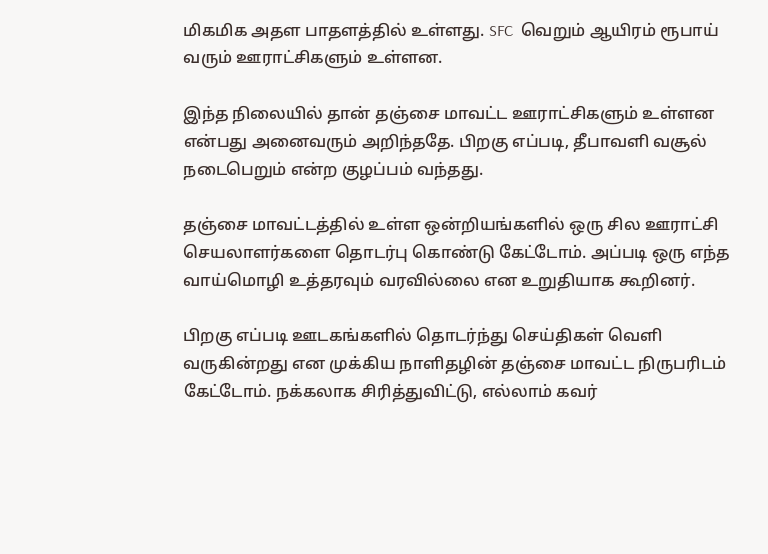மிகமிக அதள பாதளத்தில் உள்ளது. SFC  வெறும் ஆயிரம் ரூபாய் வரும் ஊராட்சிகளும் உள்ளன.

இந்த நிலையில் தான் தஞ்சை மாவட்ட ஊராட்சிகளும் உள்ளன என்பது அனைவரும் அறிந்ததே. பிறகு எப்படி, தீபாவளி வசூல் நடைபெறும் என்ற குழப்பம் வந்தது.

தஞ்சை மாவட்டத்தில் உள்ள ஒன்றியங்களில் ஒரு சில ஊராட்சி செயலாளர்களை தொடர்பு கொண்டு கேட்டோம். அப்படி ஒரு எந்த வாய்மொழி உத்தரவும் வரவில்லை என உறுதியாக கூறினர்.

பிறகு எப்படி ஊடகங்களில் தொடர்ந்து செய்திகள் வெளி வருகின்றது என முக்கிய நாளிதழின் தஞ்சை மாவட்ட நிருபரிடம் கேட்டோம். நக்கலாக சிரித்துவிட்டு, எல்லாம் கவர்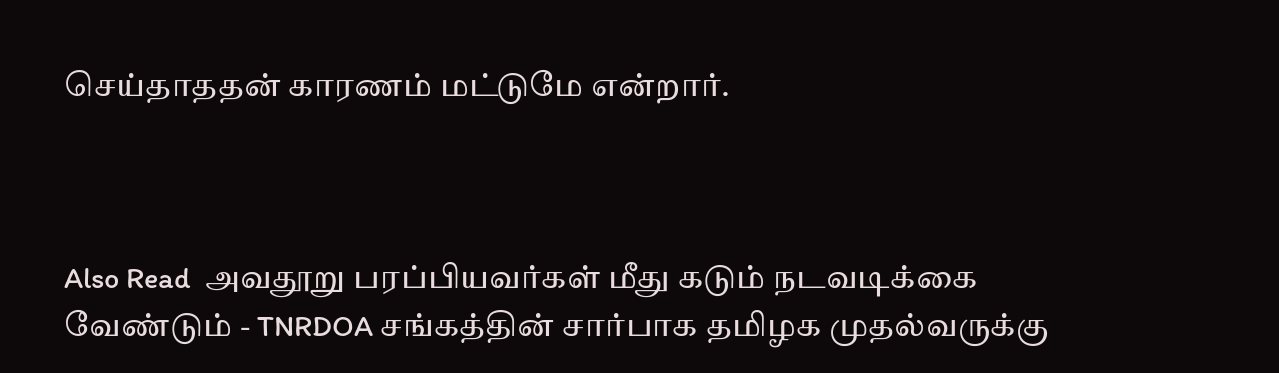செய்தாததன் காரணம் மட்டுமே என்றார்.



Also Read  அவதூறு பரப்பியவர்கள் மீது கடும் நடவடிக்கை வேண்டும் - TNRDOA சங்கத்தின் சார்பாக தமிழக முதல்வருக்கு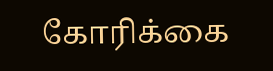கோரிக்கை